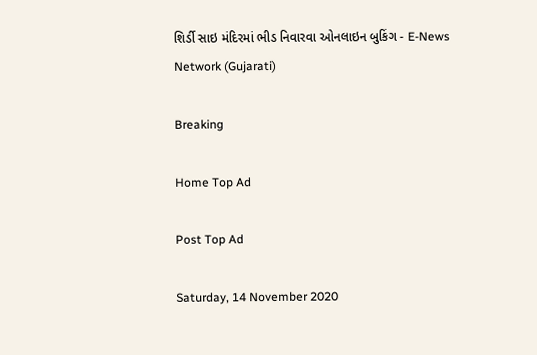શિર્ડી સાઇ મંદિરમાં ભીડ નિવારવા ઓનલાઇન બુકિંગ - E-News Network (Gujarati)

Breaking

Home Top Ad

Post Top Ad

Saturday, 14 November 2020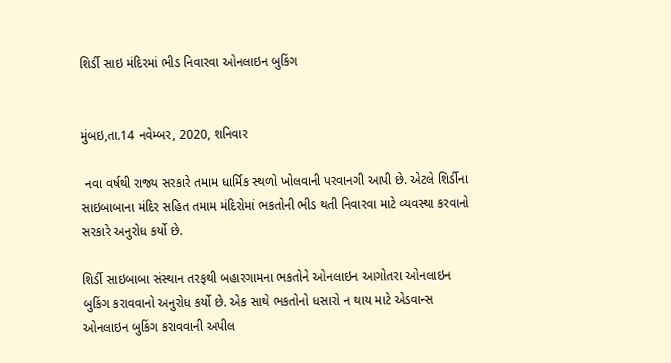શિર્ડી સાઇ મંદિરમાં ભીડ નિવારવા ઓનલાઇન બુકિંગ


મુંબઇ,તા.14 નવેમ્બર, 2020, શનિવાર

 નવા વર્ષથી રાજ્ય સરકારે તમામ ધાર્મિક સ્થળો ખોલવાની પરવાનગી આપી છે. એટલે શિર્ડીના સાઇબાબાના મંદિર સહિત તમામ મંદિરોમાં ભકતોની ભીડ થતી નિવારવા માટે વ્યવસ્થા કરવાનો સરકારે અનુરોધ કર્યો છે.

શિર્ડી સાઇબાબા સંસ્થાન તરફથી બહારગામના ભકતોને ઓનલાઇન આગોતરા ઓનલાઇન બુકિંગ કરાવવાનો અનુરોધ કર્યો છે. એક સાથે ભકતોનો ધસારો ન થાય માટે એડવાન્સ ઓનલાઇન બુકિંગ કરાવવાની અપીલ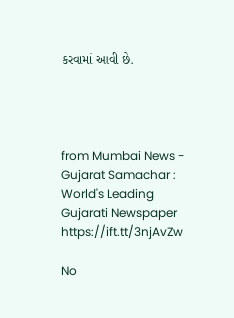કરવામાં આવી છે.




from Mumbai News - Gujarat Samachar : World's Leading Gujarati Newspaper https://ift.tt/3njAvZw

No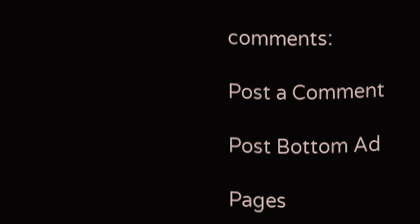comments:

Post a Comment

Post Bottom Ad

Pages